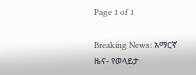Page 1 of 1

Breaking News: አማርኛ ዜና- የወላይታ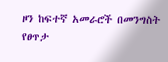ዞን ከፍተኛ አመራሮች በመንግስት የፀጥታ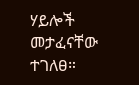ሃይሎች መታፈናቸው ተገለፀ።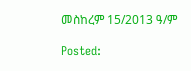መስከረም 15/2013 ዓ/ም

Posted: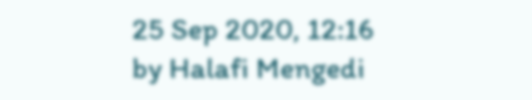25 Sep 2020, 12:16
by Halafi Mengedi